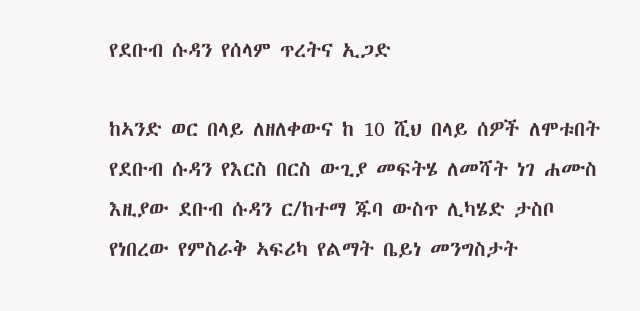የደቡብ ሱዳን የሰላም ጥረትና ኢጋድ

ከኣንድ ወር በላይ ለዘለቀውና ከ 10 ሺህ በላይ ሰዎች ለሞቱበት የደቡብ ሱዳን የእርስ በርስ ውጊያ መፍትሄ ለመሻት ነገ ሐሙስ እዚያው ደቡብ ሱዳን ር/ከተማ ጁባ ውስጥ ሊካሄድ ታስቦ የነበረው የምስራቅ ኣፍሪካ የልማት ቤይነ መንግስታት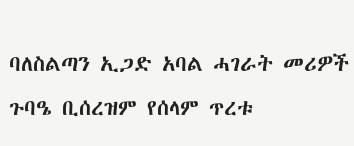ባለስልጣን ኢጋድ አባል ሓገራት መሪዎች ጉባዔ ቢሰረዝም የሰላም ጥረቱ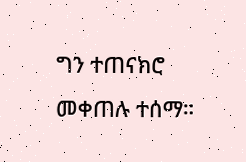ግን ተጠናክሮ መቀጠሉ ተሰማ።